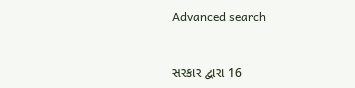Advanced search


સરકાર દ્વારા 16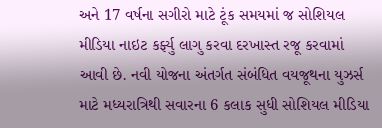અને 17 વર્ષના સગીરો માટે ટૂંક સમયમાં જ સોશિયલ મીડિયા નાઇટ કર્ફ્યુ લાગુ કરવા દરખાસ્ત રજૂ કરવામાં આવી છે. નવી યોજના અંતર્ગત સંબંધિત વયજૂથના યુઝર્સ માટે મધ્યરાત્રિથી સવારના 6 કલાક સુધી સોશિયલ મીડિયા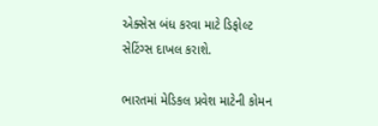એક્સેસ બંધ કરવા માટે ડિફોલ્ટ સેટિંગ્સ દાખલ કરાશે.

ભારતમાં મેડિકલ પ્રવેશ માટેની કોમન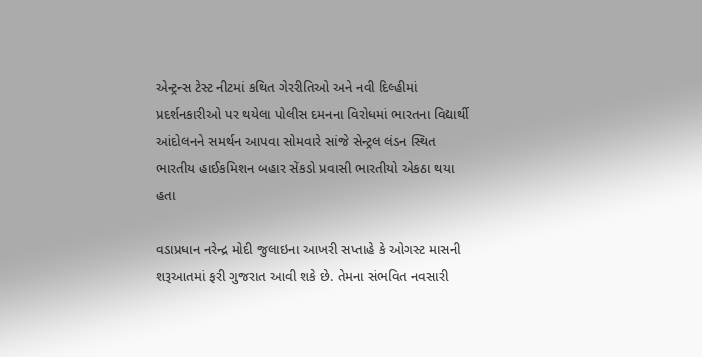એન્ટ્રન્સ ટેસ્ટ નીટમાં કથિત ગેરરીતિઓ અને નવી દિલ્હીમાં પ્રદર્શનકારીઓ પર થયેલા પોલીસ દમનના વિરોધમાં ભારતના વિદ્યાર્થી આંદોલનને સમર્થન આપવા સોમવારે સાંજે સેન્ટ્રલ લંડન સ્થિત ભારતીય હાઈકમિશન બહાર સેંકડો પ્રવાસી ભારતીયો એકઠા થયા હતા

વડાપ્રધાન નરેન્દ્ર મોદી જુલાઇના આખરી સપ્તાહે કે ઓગસ્ટ માસની શરૂઆતમાં ફરી ગુજરાત આવી શકે છે. તેમના સંભવિત નવસારી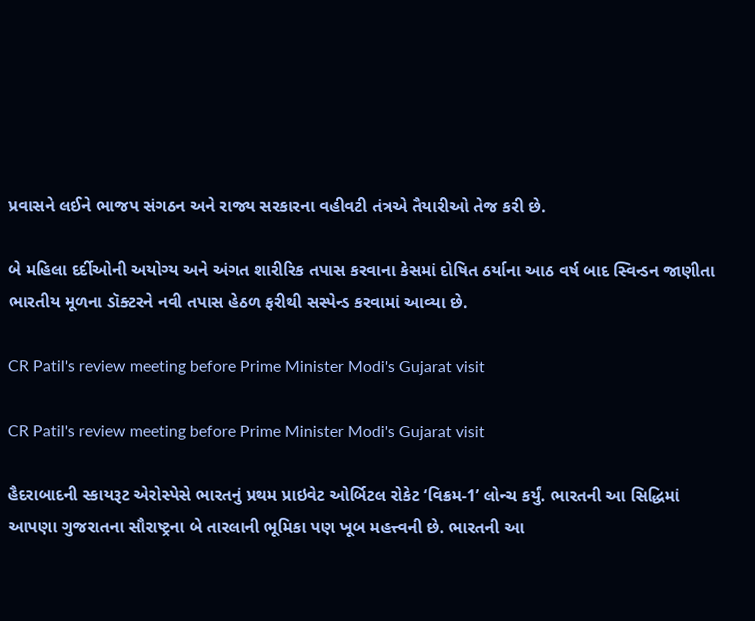પ્રવાસને લઈને ભાજપ સંગઠન અને રાજ્ય સરકારના વહીવટી તંત્રએ તૈયારીઓ તેજ કરી છે.

બે મહિલા દર્દીઓની અયોગ્ય અને અંગત શારીરિક તપાસ કરવાના કેસમાં દોષિત ઠર્યાના આઠ વર્ષ બાદ સ્વિન્ડન જાણીતા ભારતીય મૂળના ડૉક્ટરને નવી તપાસ હેઠળ ફરીથી સસ્પેન્ડ કરવામાં આવ્યા છે.

CR Patil's review meeting before Prime Minister Modi's Gujarat visit

CR Patil's review meeting before Prime Minister Modi's Gujarat visit

હૈદરાબાદની સ્કાયરૂટ એરોસ્પેસે ભારતનું પ્રથમ પ્રાઇવેટ ઓર્બિટલ રોકેટ ‘વિક્રમ-1’ લોન્ચ કર્યું. ભારતની આ સિદ્ધિમાં આપણા ગુજરાતના સૌરાષ્ટ્રના બે તારલાની ભૂમિકા પણ ખૂબ મહત્ત્વની છે. ભારતની આ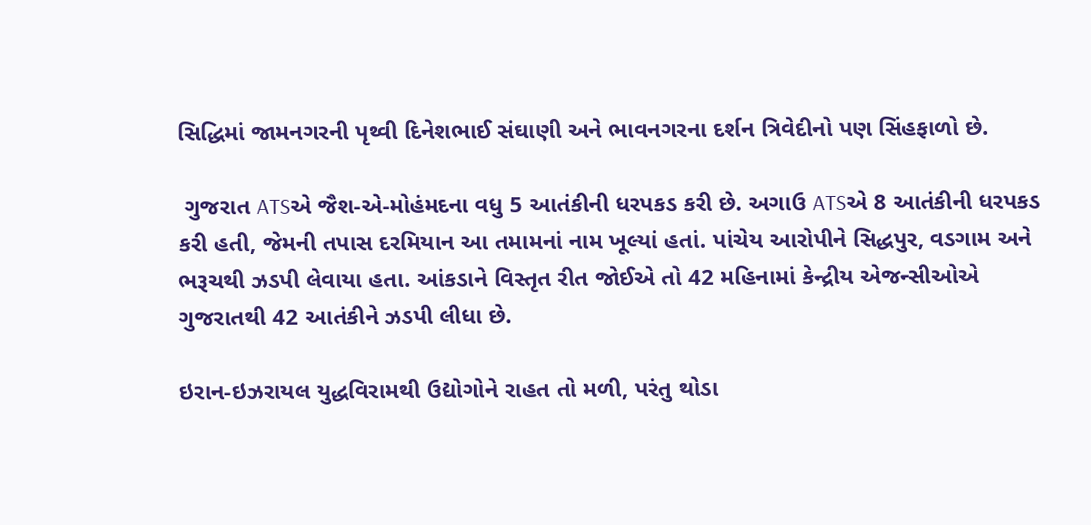સિદ્ધિમાં જામનગરની પૃથ્વી દિનેશભાઈ સંઘાણી અને ભાવનગરના દર્શન ત્રિવેદીનો પણ સિંહફાળો છે.

 ગુજરાત ATSએ જૈશ-એ-મોહંમદના વધુ 5 આતંકીની ધરપકડ કરી છે. અગાઉ ATSએ 8 આતંકીની ધરપકડ કરી હતી, જેમની તપાસ દરમિયાન આ તમામનાં નામ ખૂલ્યાં હતાં. પાંચેય આરોપીને સિદ્ધપુર, વડગામ અને ભરૂચથી ઝડપી લેવાયા હતા. આંકડાને વિસ્તૃત રીત જોઈએ તો 42 મહિનામાં કેન્દ્રીય એજન્સીઓએ ગુજરાતથી 42 આતંકીને ઝડપી લીધા છે.

ઇરાન-ઇઝરાયલ યુદ્ધવિરામથી ઉદ્યોગોને રાહત તો મળી, પરંતુ થોડા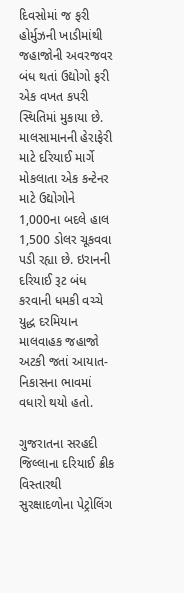દિવસોમાં જ ફરી હોર્મુઝની ખાડીમાંથી જહાજોની અવરજવર બંધ થતાં ઉદ્યોગો ફરી એક વખત કપરી સ્થિતિમાં મુકાયા છે. માલસામાનની હેરાફેરી માટે દરિયાઈ માર્ગે મોકલાતા એક કન્ટેનર માટે ઉદ્યોગોને 1,000ના બદલે હાલ 1,500 ડોલર ચૂકવવા પડી રહ્યા છે. ઇરાનની દરિયાઈ રૂટ બંધ કરવાની ધમકી વચ્ચે યુદ્ધ દરમિયાન માલવાહક જહાજો અટકી જતાં આયાત-નિકાસના ભાવમાં વધારો થયો હતો.

ગુજરાતના સરહદી જિલ્લાના દરિયાઈ ક્રીક વિસ્તારથી સુરક્ષાદળોના પેટ્રોલિંગ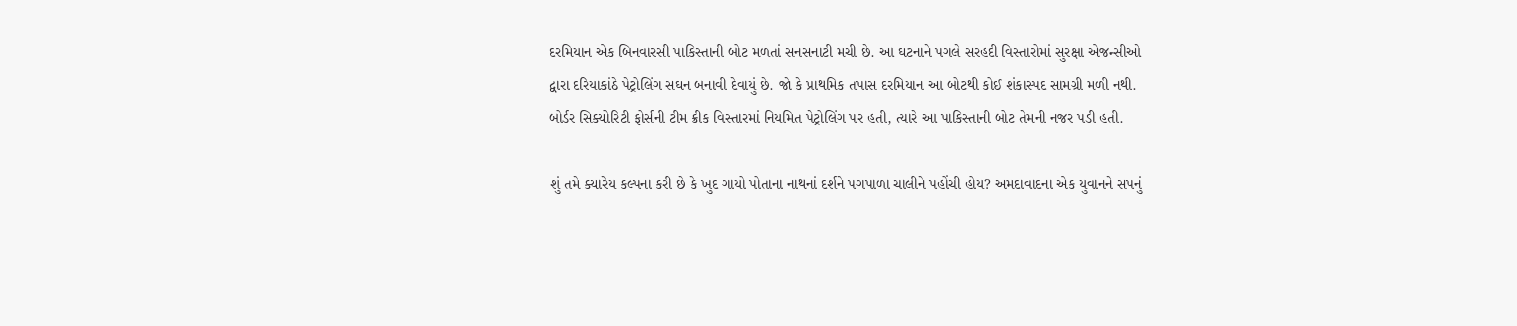દરમિયાન એક બિનવારસી પાકિસ્તાની બોટ મળતાં સનસનાટી મચી છે. આ ઘટનાને પગલે સરહદી વિસ્તારોમાં સુરક્ષા એજન્સીઓ દ્વારા દરિયાકાંઠે પેટ્રોલિંગ સઘન બનાવી દેવાયું છે. જો કે પ્રાથમિક તપાસ દરમિયાન આ બોટથી કોઈ શંકાસ્પદ સામગ્રી મળી નથી. બોર્ડર સિક્યોરિટી ફોર્સની ટીમ ક્રીક વિસ્તારમાં નિયમિત પેટ્રોલિંગ પર હતી, ત્યારે આ પાકિસ્તાની બોટ તેમની નજર પડી હતી.

શું તમે ક્યારેય કલ્પના કરી છે કે ખુદ ગાયો પોતાના નાથનાં દર્શને પગપાળા ચાલીને પહોંચી હોય? અમદાવાદના એક યુવાનને સપનું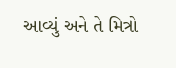આવ્યું અને તે મિત્રો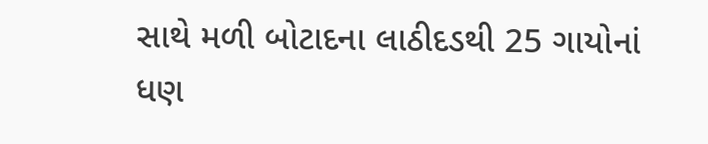સાથે મળી બોટાદના લાઠીદડથી 25 ગાયોનાં ધણ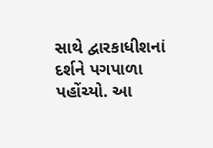સાથે દ્વારકાધીશનાં દર્શને પગપાળા પહોંચ્યો. આ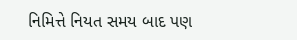નિમિત્તે નિયત સમય બાદ પણ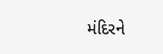મંદિરને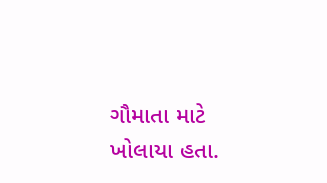ગૌમાતા માટે ખોલાયા હતા.